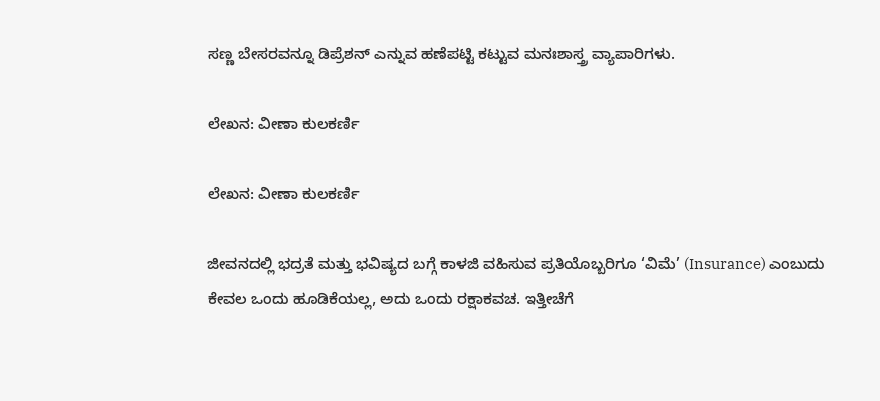ಸಣ್ಣ ಬೇಸರವನ್ನೂ ಡಿಪ್ರೆಶನ್ ಎನ್ನುವ ಹಣೆಪಟ್ಟಿ ಕಟ್ಟುವ ಮನಃಶಾಸ್ತ್ರ ವ್ಯಾಪಾರಿಗಳು.

ಲೇಖನ: ವೀಣಾ ಕುಲಕರ್ಣಿ

ಲೇಖನ: ವೀಣಾ ಕುಲಕರ್ಣಿ

ಜೀವನದಲ್ಲಿ ಭದ್ರತೆ ಮತ್ತು ಭವಿಷ್ಯದ ಬಗ್ಗೆ ಕಾಳಜಿ ವಹಿಸುವ ಪ್ರತಿಯೊಬ್ಬರಿಗೂ ‘ವಿಮೆ’ (Insurance) ಎಂಬುದು ಕೇವಲ ಒಂದು ಹೂಡಿಕೆಯಲ್ಲ, ಅದು ಒಂದು ರಕ್ಷಾಕವಚ. ಇತ್ತೀಚೆಗೆ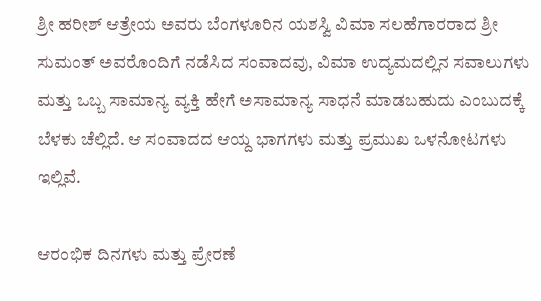ಶ್ರೀ ಹರೀಶ್ ಆತ್ರೇಯ ಅವರು ಬೆಂಗಳೂರಿನ ಯಶಸ್ವಿ ವಿಮಾ ಸಲಹೆಗಾರರಾದ ಶ್ರೀ ಸುಮಂತ್ ಅವರೊಂದಿಗೆ ನಡೆಸಿದ ಸಂವಾದವು, ವಿಮಾ ಉದ್ಯಮದಲ್ಲಿನ ಸವಾಲುಗಳು ಮತ್ತು ಒಬ್ಬ ಸಾಮಾನ್ಯ ವ್ಯಕ್ತಿ ಹೇಗೆ ಅಸಾಮಾನ್ಯ ಸಾಧನೆ ಮಾಡಬಹುದು ಎಂಬುದಕ್ಕೆ ಬೆಳಕು ಚೆಲ್ಲಿದೆ. ಆ ಸಂವಾದದ ಆಯ್ದ ಭಾಗಗಳು ಮತ್ತು ಪ್ರಮುಖ ಒಳನೋಟಗಳು ಇಲ್ಲಿವೆ.

ಆರಂಭಿಕ ದಿನಗಳು ಮತ್ತು ಪ್ರೇರಣೆ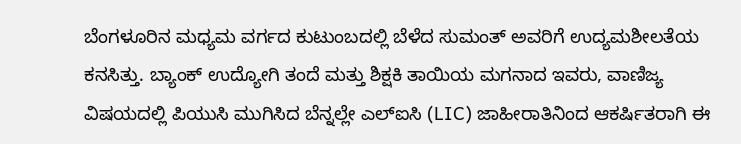ಬೆಂಗಳೂರಿನ ಮಧ್ಯಮ ವರ್ಗದ ಕುಟುಂಬದಲ್ಲಿ ಬೆಳೆದ ಸುಮಂತ್ ಅವರಿಗೆ ಉದ್ಯಮಶೀಲತೆಯ ಕನಸಿತ್ತು. ಬ್ಯಾಂಕ್ ಉದ್ಯೋಗಿ ತಂದೆ ಮತ್ತು ಶಿಕ್ಷಕಿ ತಾಯಿಯ ಮಗನಾದ ಇವರು, ವಾಣಿಜ್ಯ ವಿಷಯದಲ್ಲಿ ಪಿಯುಸಿ ಮುಗಿಸಿದ ಬೆನ್ನಲ್ಲೇ ಎಲ್ಐಸಿ (LIC) ಜಾಹೀರಾತಿನಿಂದ ಆಕರ್ಷಿತರಾಗಿ ಈ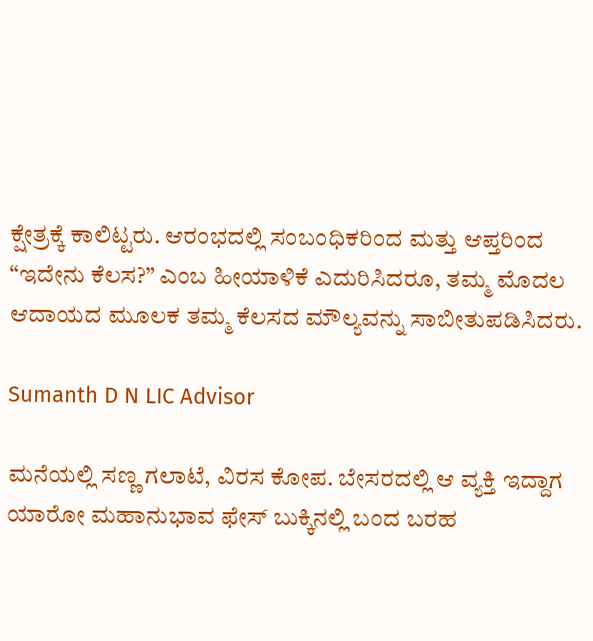ಕ್ಷೇತ್ರಕ್ಕೆ ಕಾಲಿಟ್ಟರು. ಆರಂಭದಲ್ಲಿ ಸಂಬಂಧಿಕರಿಂದ ಮತ್ತು ಆಪ್ತರಿಂದ “ಇದೇನು ಕೆಲಸ?” ಎಂಬ ಹೀಯಾಳಿಕೆ ಎದುರಿಸಿದರೂ, ತಮ್ಮ ಮೊದಲ ಆದಾಯದ ಮೂಲಕ ತಮ್ಮ ಕೆಲಸದ ಮೌಲ್ಯವನ್ನು ಸಾಬೀತುಪಡಿಸಿದರು.

Sumanth D N LIC Advisor

ಮನೆಯಲ್ಲಿ ಸಣ್ಣ ಗಲಾಟೆ, ವಿರಸ ಕೋಪ. ಬೇಸರದಲ್ಲಿ ಆ ವ್ಯಕ್ತಿ ಇದ್ದಾಗ ಯಾರೋ ಮಹಾನುಭಾವ ಫೇಸ್ ಬುಕ್ಕಿನಲ್ಲಿ ಬಂದ ಬರಹ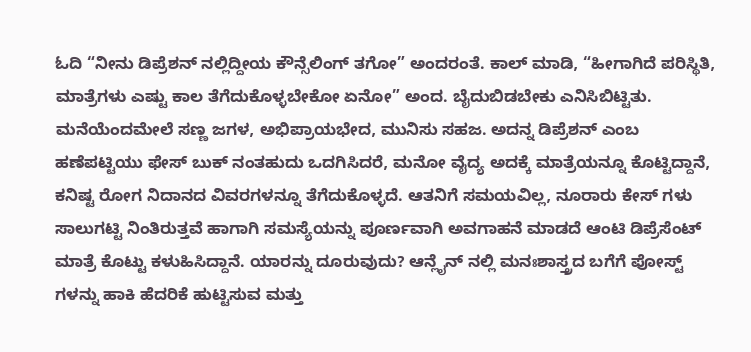ಓದಿ “ನೀನು ಡಿಪ್ರೆಶನ್ ನಲ್ಲಿದ್ದೀಯ ಕೌನ್ಸೆಲಿಂಗ್ ತಗೋ” ಅಂದರಂತೆ. ಕಾಲ್ ಮಾಡಿ, “ಹೀಗಾಗಿದೆ ಪರಿಸ್ಥಿತಿ, ಮಾತ್ರೆಗಳು ಎಷ್ಟು ಕಾಲ ತೆಗೆದುಕೊಳ್ಳಬೇಕೋ ಏನೋ” ಅಂದ. ಬೈದುಬಿಡಬೇಕು ಎನಿಸಿಬಿಟ್ಟಿತು. ಮನೆಯೆಂದಮೇಲೆ ಸಣ್ಣ ಜಗಳ, ಅಭಿಪ್ರಾಯಭೇದ, ಮುನಿಸು ಸಹಜ. ಅದನ್ನ ಡಿಪ್ರೆಶನ್ ಎಂಬ ಹಣೆಪಟ್ಟಿಯು ಫೇಸ್ ಬುಕ್ ನಂತಹುದು ಒದಗಿಸಿದರೆ, ಮನೋ ವೈದ್ಯ ಅದಕ್ಕೆ ಮಾತ್ರೆಯನ್ನೂ ಕೊಟ್ಟಿದ್ದಾನೆ, ಕನಿಷ್ಟ ರೋಗ ನಿದಾನದ ವಿವರಗಳನ್ನೂ ತೆಗೆದುಕೊಳ್ಳದೆ. ಆತನಿಗೆ ಸಮಯವಿಲ್ಲ, ನೂರಾರು ಕೇಸ್ ಗಳು ಸಾಲುಗಟ್ಟಿ ನಿಂತಿರುತ್ತವೆ ಹಾಗಾಗಿ ಸಮಸ್ಯೆಯನ್ನು ಪೂರ್ಣವಾಗಿ ಅವಗಾಹನೆ ಮಾಡದೆ ಆಂಟಿ ಡಿಪ್ರೆಸೆಂಟ್ ಮಾತ್ರೆ ಕೊಟ್ಟು ಕಳುಹಿಸಿದ್ದಾನೆ. ಯಾರನ್ನು ದೂರುವುದು? ಆನ್ಲೈನ್ ನಲ್ಲಿ ಮನಃಶಾಸ್ತ್ರದ ಬಗೆಗೆ ಪೋಸ್ಟ್ ಗಳನ್ನು ಹಾಕಿ ಹೆದರಿಕೆ ಹುಟ್ಟಿಸುವ ಮತ್ತು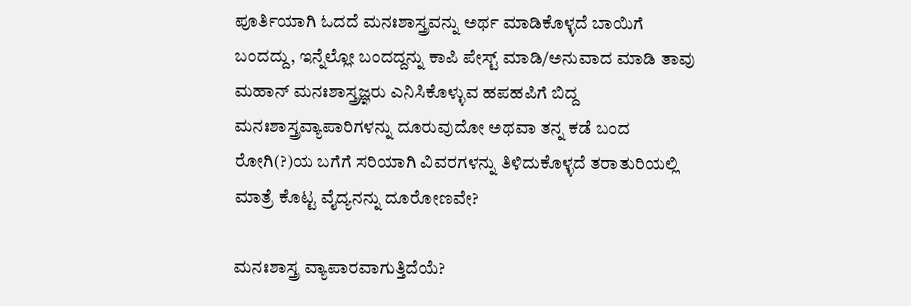ಪೂರ್ತಿಯಾಗಿ ಓದದೆ ಮನಃಶಾಸ್ತ್ರವನ್ನು ಅರ್ಥ ಮಾಡಿಕೊಳ್ಳದೆ ಬಾಯಿಗೆ ಬಂದದ್ದು, ಇನ್ನೆಲ್ಲೋ ಬಂದದ್ದನ್ನು ಕಾಪಿ ಪೇಸ್ಟ್ ಮಾಡಿ/ಅನುವಾದ ಮಾಡಿ ತಾವು ಮಹಾನ್ ಮನಃಶಾಸ್ತ್ರಜ್ಞರು ಎನಿಸಿಕೊಳ್ಳುವ ಹಪಹಪಿಗೆ ಬಿದ್ದ ಮನಃಶಾಸ್ತ್ರವ್ಯಾಪಾರಿಗಳನ್ನು ದೂರುವುದೋ ಅಥವಾ ತನ್ನ ಕಡೆ ಬಂದ ರೋಗಿ(?)ಯ ಬಗೆಗೆ ಸರಿಯಾಗಿ ವಿವರಗಳನ್ನು ತಿಳಿದುಕೊಳ್ಳದೆ ತರಾತುರಿಯಲ್ಲಿ ಮಾತ್ರೆ ಕೊಟ್ಟ ವೈದ್ಯನನ್ನು ದೂರೋಣವೇ?

ಮನಃಶಾಸ್ತ್ರ ವ್ಯಾಪಾರವಾಗುತ್ತಿದೆಯೆ?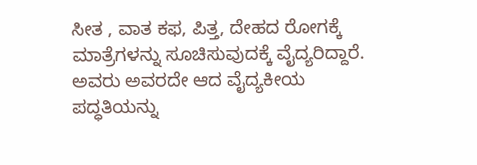ಸೀತ , ವಾತ ಕಫ, ಪಿತ್ತ, ದೇಹದ ರೋಗಕ್ಕೆ ಮಾತ್ರೆಗಳನ್ನು ಸೂಚಿಸುವುದಕ್ಕೆ ವೈದ್ಯರಿದ್ದಾರೆ. ಅವರು ಅವರದೇ ಆದ ವೈದ್ಯಕೀಯ ಪದ್ಧತಿಯನ್ನು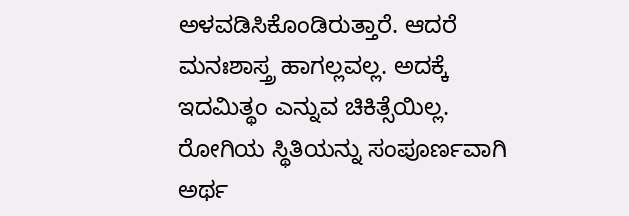ಅಳವಡಿಸಿಕೊಂಡಿರುತ್ತಾರೆ. ಆದರೆ ಮನಃಶಾಸ್ತ್ರ ಹಾಗಲ್ಲವಲ್ಲ. ಅದಕ್ಕೆ ಇದಮಿತ್ಥಂ ಎನ್ನುವ ಚಿಕಿತ್ಸೆಯಿಲ್ಲ. ರೋಗಿಯ ಸ್ಥಿತಿಯನ್ನು ಸಂಪೂರ್ಣವಾಗಿ ಅರ್ಥ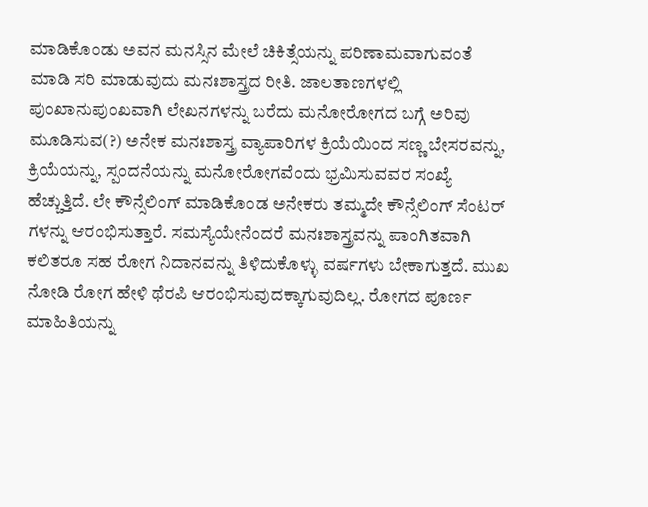ಮಾಡಿಕೊಂಡು ಅವನ ಮನಸ್ಸಿನ ಮೇಲೆ ಚಿಕಿತ್ಸೆಯನ್ನು ಪರಿಣಾಮವಾಗುವಂತೆ ಮಾಡಿ ಸರಿ ಮಾಡುವುದು ಮನಃಶಾಸ್ತ್ರದ ರೀತಿ. ಜಾಲತಾಣಗಳಲ್ಲಿ ಪುಂಖಾನುಪುಂಖವಾಗಿ ಲೇಖನಗಳನ್ನು ಬರೆದು ಮನೋರೋಗದ ಬಗ್ಗೆ ಅರಿವು ಮೂಡಿಸುವ(?) ಅನೇಕ ಮನಃಶಾಸ್ತ್ರ ವ್ಯಾಪಾರಿಗಳ ಕ್ರಿಯೆಯಿಂದ ಸಣ್ಣ ಬೇಸರವನ್ನು, ಕ್ರಿಯೆಯನ್ನು, ಸ್ಪಂದನೆಯನ್ನು ಮನೋರೋಗವೆಂದು ಭ್ರಮಿಸುವವರ ಸಂಖ್ಯೆ ಹೆಚ್ಚುತ್ತಿದೆ. ಲೇ ಕೌನ್ಸೆಲಿಂಗ್ ಮಾಡಿಕೊಂಡ ಅನೇಕರು ತಮ್ಮದೇ ಕೌನ್ಸೆಲಿಂಗ್ ಸೆಂಟರ್ ಗಳನ್ನು ಆರಂಭಿಸುತ್ತಾರೆ. ಸಮಸ್ಯೆಯೇನೆಂದರೆ ಮನಃಶಾಸ್ತ್ರವನ್ನು ಪಾಂಗಿತವಾಗಿ ಕಲಿತರೂ ಸಹ ರೋಗ ನಿದಾನವನ್ನು ತಿಳಿದುಕೊಳ್ಳು ವರ್ಷಗಳು ಬೇಕಾಗುತ್ತದೆ. ಮುಖ ನೋಡಿ ರೋಗ ಹೇಳಿ ಥೆರಪಿ ಆರಂಭಿಸುವುದಕ್ಕಾಗುವುದಿಲ್ಲ. ರೋಗದ ಪೂರ್ಣ ಮಾಹಿತಿಯನ್ನು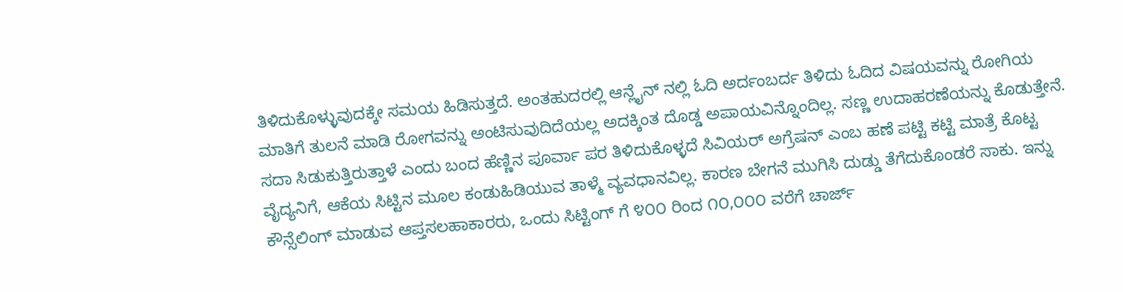ತಿಳಿದುಕೊಳ್ಳುವುದಕ್ಕೇ ಸಮಯ ಹಿಡಿಸುತ್ತದೆ. ಅಂತಹುದರಲ್ಲಿ ಆನ್ಲೈನ್ ನಲ್ಲಿ ಓದಿ ಅರ್ದಂಬರ್ದ ತಿಳಿದು ಓದಿದ ವಿಷಯವನ್ನು ರೋಗಿಯ ಮಾತಿಗೆ ತುಲನೆ ಮಾಡಿ ರೋಗವನ್ನು ಅಂಟಿಸುವುದಿದೆಯಲ್ಲ ಅದಕ್ಕಿಂತ ದೊಡ್ಡ ಅಪಾಯವಿನ್ನೊಂದಿಲ್ಲ. ಸಣ್ಣ ಉದಾಹರಣೆಯನ್ನು ಕೊಡುತ್ತೇನೆ. ಸದಾ ಸಿಡುಕುತ್ತಿರುತ್ತಾಳೆ ಎಂದು ಬಂದ ಹೆಣ್ಣಿನ ಪೂರ್ವಾ ಪರ ತಿಳಿದುಕೊಳ್ಳದೆ ಸಿವಿಯರ್ ಅಗ್ರೆಷನ್ ಎಂಬ ಹಣೆ ಪಟ್ಟಿ ಕಟ್ಟಿ ಮಾತ್ರೆ ಕೊಟ್ಟ ವೈದ್ಯನಿಗೆ, ಆಕೆಯ ಸಿಟ್ಟಿನ ಮೂಲ ಕಂಡುಹಿಡಿಯುವ ತಾಳ್ಮೆ ವ್ಯವಧಾನವಿಲ್ಲ. ಕಾರಣ ಬೇಗನೆ ಮುಗಿಸಿ ದುಡ್ಡು ತೆಗೆದುಕೊಂಡರೆ ಸಾಕು. ಇನ್ನು ಕೌನ್ಸೆಲಿಂಗ್ ಮಾಡುವ ಆಪ್ತಸಲಹಾಕಾರರು, ಒಂದು ಸಿಟ್ಟಿಂಗ್ ಗೆ ೪೦೦ ರಿಂದ ೧೦,೦೦೦ ವರೆಗೆ ಚಾರ್ಜ್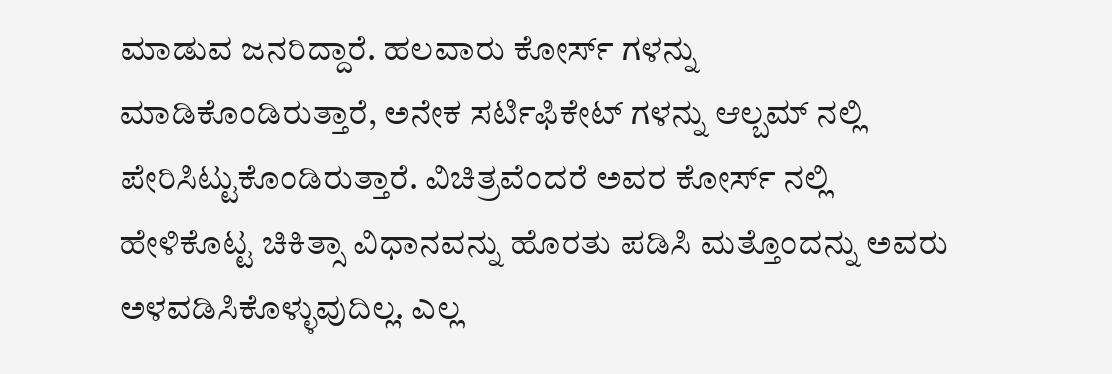ಮಾಡುವ ಜನರಿದ್ದಾರೆ. ಹಲವಾರು ಕೋರ್ಸ್ ಗಳನ್ನು ಮಾಡಿಕೊಂಡಿರುತ್ತಾರೆ, ಅನೇಕ ಸರ್ಟಿಫಿಕೇಟ್ ಗಳನ್ನು ಆಲ್ಬಮ್ ನಲ್ಲಿ ಪೇರಿಸಿಟ್ಟುಕೊಂಡಿರುತ್ತಾರೆ. ವಿಚಿತ್ರವೆಂದರೆ ಅವರ ಕೋರ್ಸ್ ನಲ್ಲಿ ಹೇಳಿಕೊಟ್ಟ ಚಿಕಿತ್ಸಾ ವಿಧಾನವನ್ನು ಹೊರತು ಪಡಿಸಿ ಮತ್ತೊಂದನ್ನು ಅವರು ಅಳವಡಿಸಿಕೊಳ್ಳುವುದಿಲ್ಲ. ಎಲ್ಲ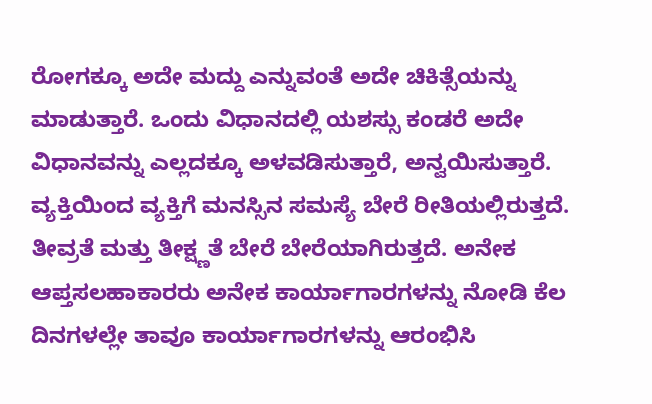ರೋಗಕ್ಕೂ ಅದೇ ಮದ್ದು ಎನ್ನುವಂತೆ ಅದೇ ಚಿಕಿತ್ಸೆಯನ್ನು ಮಾಡುತ್ತಾರೆ. ಒಂದು ವಿಧಾನದಲ್ಲಿ ಯಶಸ್ಸು ಕಂಡರೆ ಅದೇ ವಿಧಾನವನ್ನು ಎಲ್ಲದಕ್ಕೂ ಅಳವಡಿಸುತ್ತಾರೆ, ಅನ್ವಯಿಸುತ್ತಾರೆ. ವ್ಯಕ್ತಿಯಿಂದ ವ್ಯಕ್ತಿಗೆ ಮನಸ್ಸಿನ ಸಮಸ್ಯೆ ಬೇರೆ ರೀತಿಯಲ್ಲಿರುತ್ತದೆ. ತೀವ್ರತೆ ಮತ್ತು ತೀಕ್ಷ್ಣತೆ ಬೇರೆ ಬೇರೆಯಾಗಿರುತ್ತದೆ. ಅನೇಕ ಆಪ್ತಸಲಹಾಕಾರರು ಅನೇಕ ಕಾರ್ಯಾಗಾರಗಳನ್ನು ನೋಡಿ ಕೆಲ ದಿನಗಳಲ್ಲೇ ತಾವೂ ಕಾರ್ಯಾಗಾರಗಳನ್ನು ಆರಂಭಿಸಿ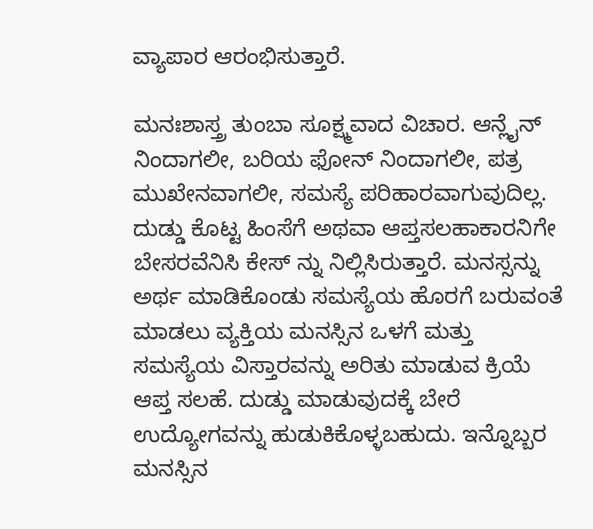ವ್ಯಾಪಾರ ಆರಂಭಿಸುತ್ತಾರೆ.

ಮನಃಶಾಸ್ತ್ರ ತುಂಬಾ ಸೂಕ್ಷ್ಮವಾದ ವಿಚಾರ. ಆನ್ಲೈನ್ ನಿಂದಾಗಲೀ, ಬರಿಯ ಫೋನ್ ನಿಂದಾಗಲೀ, ಪತ್ರ ಮುಖೇನವಾಗಲೀ, ಸಮಸ್ಯೆ ಪರಿಹಾರವಾಗುವುದಿಲ್ಲ. ದುಡ್ಡು ಕೊಟ್ಟ ಹಿಂಸೆಗೆ ಅಥವಾ ಆಪ್ತಸಲಹಾಕಾರನಿಗೇ ಬೇಸರವೆನಿಸಿ ಕೇಸ್ ನ್ನು ನಿಲ್ಲಿಸಿರುತ್ತಾರೆ. ಮನಸ್ಸನ್ನು ಅರ್ಥ ಮಾಡಿಕೊಂಡು ಸಮಸ್ಯೆಯ ಹೊರಗೆ ಬರುವಂತೆ ಮಾಡಲು ವ್ಯಕ್ತಿಯ ಮನಸ್ಸಿನ ಒಳಗೆ ಮತ್ತು ಸಮಸ್ಯೆಯ ವಿಸ್ತಾರವನ್ನು ಅರಿತು ಮಾಡುವ ಕ್ರಿಯೆ ಆಪ್ತ ಸಲಹೆ. ದುಡ್ಡು ಮಾಡುವುದಕ್ಕೆ ಬೇರೆ ಉದ್ಯೋಗವನ್ನು ಹುಡುಕಿಕೊಳ್ಳಬಹುದು. ಇನ್ನೊಬ್ಬರ ಮನಸ್ಸಿನ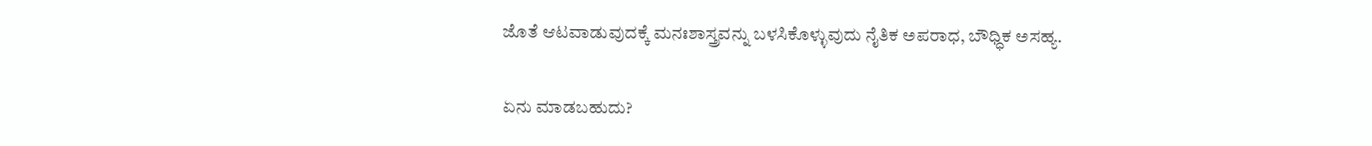ಜೊತೆ ಆಟವಾಡುವುದಕ್ಕೆ ಮನಃಶಾಸ್ತ್ರವನ್ನು ಬಳಸಿಕೊಳ್ಳುವುದು ನೈತಿಕ ಅಪರಾಧ, ಬೌಧ್ಧಿಕ ಅಸಹ್ಯ.

ಏನು ಮಾಡಬಹುದು?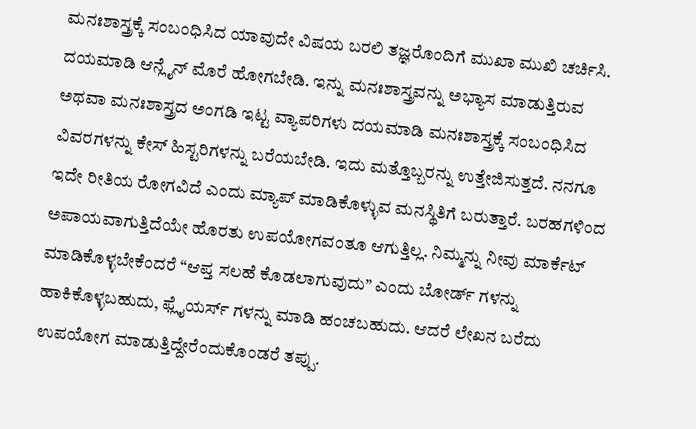ಮನಃಶಾಸ್ತ್ರಕ್ಕೆ ಸಂಬಂಧಿಸಿದ ಯಾವುದೇ ವಿಷಯ ಬರಲಿ ತಜ್ಞರೊಂದಿಗೆ ಮುಖಾ ಮುಖಿ ಚರ್ಚಿಸಿ. ದಯಮಾಡಿ ಆನ್ಲೈನ್ ಮೊರೆ ಹೋಗಬೇಡಿ. ಇನ್ನು ಮನಃಶಾಸ್ತ್ರವನ್ನು ಅಭ್ಯಾಸ ಮಾಡುತ್ತಿರುವ ಅಥವಾ ಮನಃಶಾಸ್ತ್ರದ ಅಂಗಡಿ ಇಟ್ಟ ವ್ಯಾಪರಿಗಳು ದಯಮಾಡಿ ಮನಃಶಾಸ್ತ್ರಕ್ಕೆ ಸಂಬಂಧಿಸಿದ ವಿವರಗಳನ್ನು ಕೇಸ್ ಹಿಸ್ಟರಿಗಳನ್ನು ಬರೆಯಬೇಡಿ. ಇದು ಮತ್ತೊಬ್ಬರನ್ನು ಉತ್ತೇಜಿಸುತ್ತದೆ. ನನಗೂ ಇದೇ ರೀತಿಯ ರೋಗವಿದೆ ಎಂದು ಮ್ಯಾಪ್ ಮಾಡಿಕೊಳ್ಳುವ ಮನಸ್ಥಿತಿಗೆ ಬರುತ್ತಾರೆ. ಬರಹಗಳಿಂದ ಅಪಾಯವಾಗುತ್ತಿದೆಯೇ ಹೊರತು ಉಪಯೋಗವಂತೂ ಆಗುತ್ತಿಲ್ಲ. ನಿಮ್ಮನ್ನು ನೀವು ಮಾರ್ಕೆಟ್ ಮಾಡಿಕೊಳ್ಳಬೇಕೆಂದರೆ “ಆಪ್ತ ಸಲಹೆ ಕೊಡಲಾಗುವುದು” ಎಂದು ಬೋರ್ಡ್ ಗಳನ್ನು ಹಾಕಿಕೊಳ್ಳಬಹುದು, ಫ್ಲೈಯರ್ಸ್ ಗಳನ್ನು ಮಾಡಿ ಹಂಚಬಹುದು. ಆದರೆ ಲೇಖನ ಬರೆದು ಉಪಯೋಗ ಮಾಡುತ್ತಿದ್ದೇರೆಂದುಕೊಂಡರೆ ತಪ್ಪು.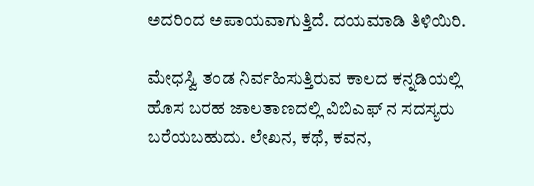ಅದರಿಂದ ಅಪಾಯವಾಗುತ್ತಿದೆ. ದಯಮಾಡಿ ತಿಳಿಯಿರಿ.

ಮೇಧಸ್ವಿ ತಂಡ ನಿರ್ವಹಿಸುತ್ತಿರುವ ಕಾಲದ ಕನ್ನಡಿಯಲ್ಲಿ ಹೊಸ ಬರಹ ಜಾಲತಾಣದಲ್ಲಿ ವಿಬಿಎಫ್ ನ ಸದಸ್ಯರು ಬರೆಯಬಹುದು. ಲೇಖನ, ಕಥೆ, ಕವನ,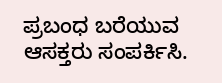ಪ್ರಬಂಧ ಬರೆಯುವ ಆಸಕ್ತರು ಸಂಪರ್ಕಿಸಿ.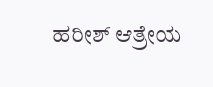ಹರೀಶ್ ಆತ್ರೇಯ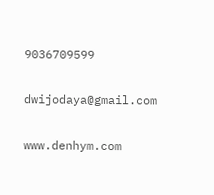9036709599

dwijodaya@gmail.com

www.denhym.com